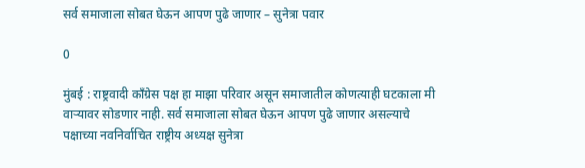सर्व समाजाला सोबत घेऊन आपण पुढे जाणार – सुनेत्रा पवार

0

मुंबई : राष्ट्रवादी काँग्रेस पक्ष हा माझा परिवार असून समाजातील कोणत्याही घटकाला मी वाऱ्यावर सोडणार नाही. सर्व समाजाला सोबत घेऊन आपण पुढे जाणार असल्याचे पक्षाच्या नवनिर्वाचित राष्ट्रीय अध्यक्ष सुनेत्रा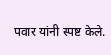पवार यांनी स्पष्ट केले.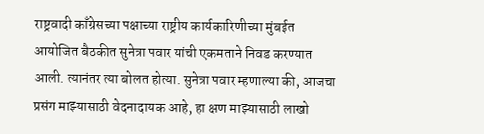राष्ट्रवादी काँग्रेसच्या पक्षाच्या राष्ट्रीय कार्यकारिणीच्या मुंबईत आयोजित बैठकीत सुनेत्रा पवार यांची एकमताने निवड करण्यात आली. त्यानंतर त्या बोलत होत्या. सुनेत्रा पवार म्हणाल्या की, आजचा प्रसंग माझ्यासाठी वेदनादायक आहे, हा क्षण माझ्यासाठी लाखो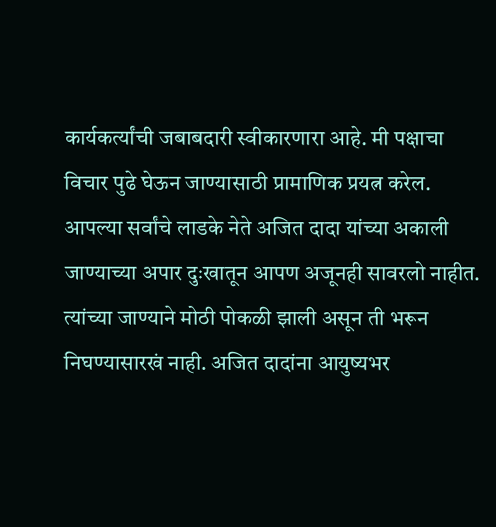कार्यकर्त्यांची जबाबदारी स्वीकारणारा आहे. मी पक्षाचा विचार पुढे घेऊन जाण्यासाठी प्रामाणिक प्रयत्न करेल. आपल्या सर्वांचे लाडके नेते अजित दादा यांच्या अकाली जाण्याच्या अपार दुःखातून आपण अजूनही सावरलो नाहीत. त्यांच्या जाण्याने मोठी पोकळी झाली असून ती भरून निघण्यासारखं नाही. अजित दादांना आयुष्यभर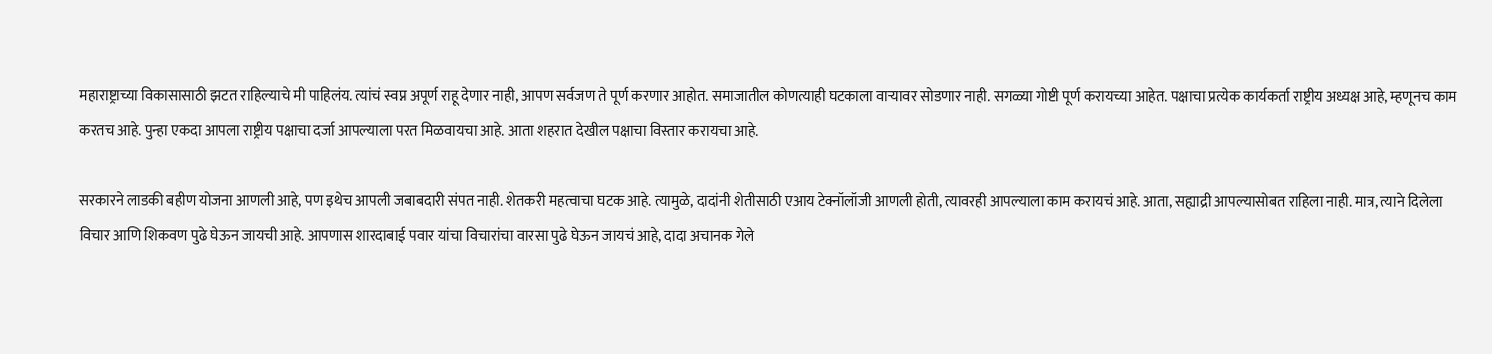महाराष्ट्राच्या विकासासाठी झटत राहिल्याचे मी पाहिलंय. त्यांचं स्वप्न अपूर्ण राहू देणार नाही, आपण सर्वजण ते पूर्ण करणार आहोत. समाजातील कोणत्याही घटकाला वाऱ्यावर सोडणार नाही. सगळ्या गोष्टी पूर्ण करायच्या आहेत. पक्षाचा प्रत्येक कार्यकर्ता राष्ट्रीय अध्यक्ष आहे, म्हणूनच काम करतच आहे. पुन्हा एकदा आपला राष्ट्रीय पक्षाचा दर्जा आपल्याला परत मिळवायचा आहे. आता शहरात देखील पक्षाचा विस्तार करायचा आहे.

सरकारने लाडकी बहीण योजना आणली आहे, पण इथेच आपली जबाबदारी संपत नाही. शेतकरी महत्वाचा घटक आहे. त्यामुळे, दादांनी शेतीसाठी एआय टेक्नॉलॉजी आणली होती, त्यावरही आपल्याला काम करायचं आहे. आता, सह्याद्री आपल्यासोबत राहिला नाही. मात्र, त्याने दिलेला विचार आणि शिकवण पुढे घेऊन जायची आहे. आपणास शारदाबाई पवार यांचा विचारांचा वारसा पुढे घेऊन जायचं आहे, दादा अचानक गेले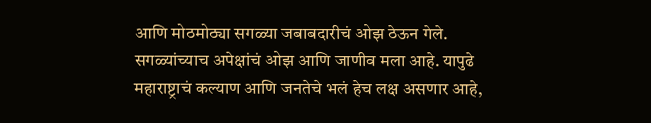आणि मोठमोठ्या सगळ्या जबाबदारीचं ओझ ठेऊन गेले. सगळ्यांच्याच अपेक्षांचं ओझ आणि जाणीव मला आहे. यापुढे महाराष्ट्राचं कल्याण आणि जनतेचे भलं हेच लक्ष असणार आहे,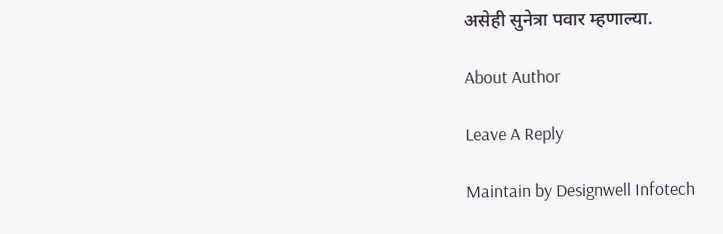असेही सुनेत्रा पवार म्हणाल्या.

About Author

Leave A Reply

Maintain by Designwell Infotech